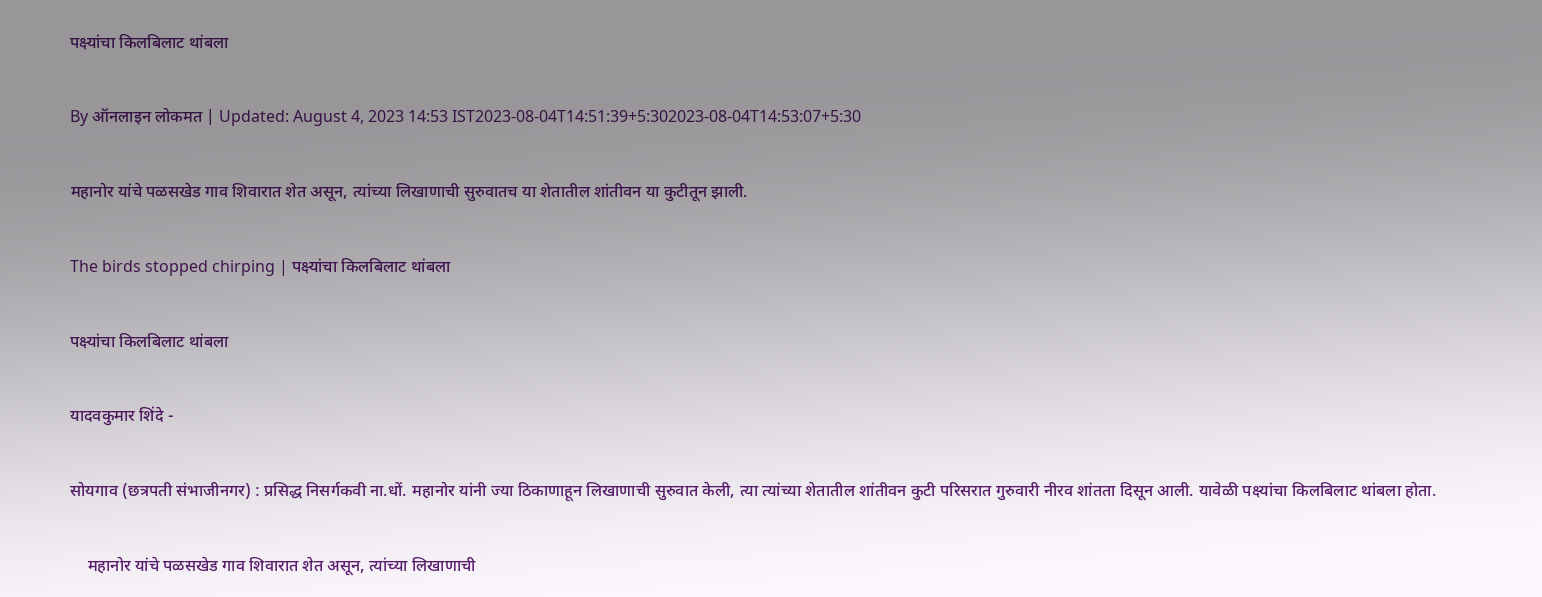पक्ष्यांचा किलबिलाट थांबला

By ऑनलाइन लोकमत | Updated: August 4, 2023 14:53 IST2023-08-04T14:51:39+5:302023-08-04T14:53:07+5:30

महानोर यांचे पळसखेड गाव शिवारात शेत असून, त्यांच्या लिखाणाची सुरुवातच या शेतातील शांतीवन या कुटीतून झाली.

The birds stopped chirping | पक्ष्यांचा किलबिलाट थांबला

पक्ष्यांचा किलबिलाट थांबला

यादवकुमार शिंदे -

सोयगाव (छत्रपती संभाजीनगर) : प्रसिद्ध निसर्गकवी ना.धों. महानोर यांनी ज्या ठिकाणाहून लिखाणाची सुरुवात केली, त्या त्यांच्या शेतातील शांतीवन कुटी परिसरात गुरुवारी नीरव शांतता दिसून आली. यावेळी पक्ष्यांचा किलबिलाट थांबला होता.

    महानोर यांचे पळसखेड गाव शिवारात शेत असून, त्यांच्या लिखाणाची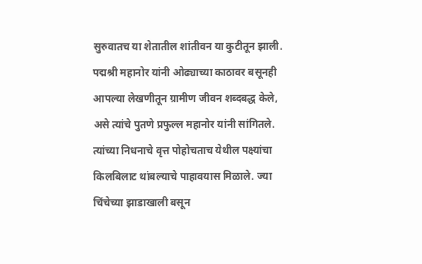सुरुवातच या शेतातील शांतीवन या कुटीतून झाली. पद्मश्री महानोर यांनी ओढ्याच्या काठावर बसूनही आपल्या लेखणीतून ग्रामीण जीवन शब्दबद्ध केले, असे त्यांचे पुतणे प्रफुल्ल महानोर यांनी सांगितले. त्यांच्या निधनाचे वृत्त पोहोचताच येथील पक्ष्यांचा किलबिलाट थांबल्याचे पाहावयास मिळाले. ज्या चिंचेच्या झाडाखाली बसून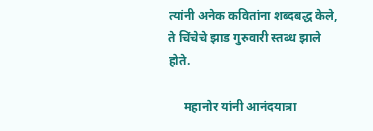त्यांनी अनेक कवितांना शब्दबद्ध केले, ते चिंचेचे झाड गुरुवारी स्तब्ध झाले होते.

     महानोर यांनी आनंदयात्रा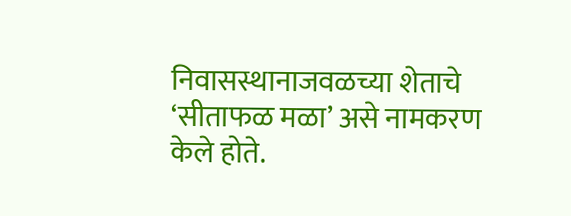निवासस्थानाजवळच्या शेताचे ‘सीताफळ मळा’ असे नामकरण केले होते.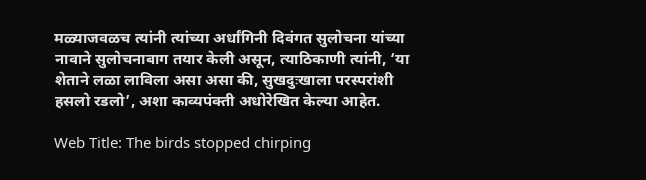मळ्याजवळच त्यांनी त्यांच्या अर्धांगिनी दिवंगत सुलोचना यांच्या नावाने सुलोचनाबाग तयार केली असून, त्याठिकाणी त्यांनी, ‘या शेताने लळा लाविला असा असा की, सुखदुःखाला परस्परांशी हसलो रडलो’, अशा काव्यपंक्ती अधोरेखित केल्या आहेत.

Web Title: The birds stopped chirping